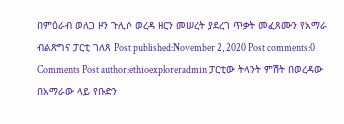በምዕራብ ወለጋ ዞን ጉሊሶ ወረዳ ዘርን መሠረት ያደረገ ጥቃት መፈጸሙን የአማራ ብልጽግና ፓርቲ ገለጸ Post published:November 2, 2020 Post comments:0 Comments Post author:ethioexploreradmin ፓርቲው ትላንት ምሽት በወረዳው በአማራው ላይ የቡድን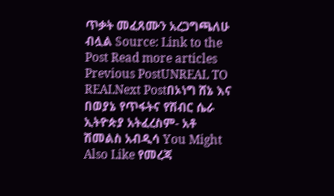ጥቃት መፈጸሙን አረጋግጫለሁ ብሏል Source: Link to the Post Read more articles Previous PostUNREAL TO REALNext Postበኦነግ ሸኔ እና በወያኔ የጥፋትና የሽብር ሴራ ኢትዮጵያ አትፈረስም- አቶ ሽመልስ አብዲሳ You Might Also Like የመረጃ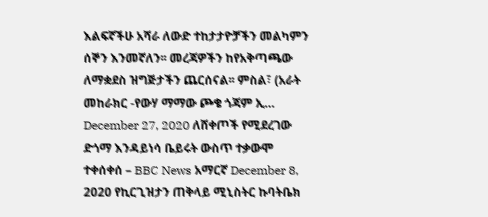እልፍኛችሁ አሻራ ለውድ ተከታታዮቻችን መልካምን ሰኞን እንመኛለን፡፡ መረጃዎችን ከየአቅጣጫው ለማቋደስ ዝግጅታችን ጨርሰናል፡፡ ምስል፣ (አራት መከራክር -የውሃ ማማው ጮቄ ጎጃም ኢ… December 27, 2020 ለሸቀጦች የሚደረገው ድጎማ እንዳይነሳ ቤይሩት ውስጥ ተቃውሞ ተቀሰቀሰ – BBC News አማርኛ December 8, 2020 የኪርጊዝታን ጠቅላይ ሚኒስትር ኩባትቤክ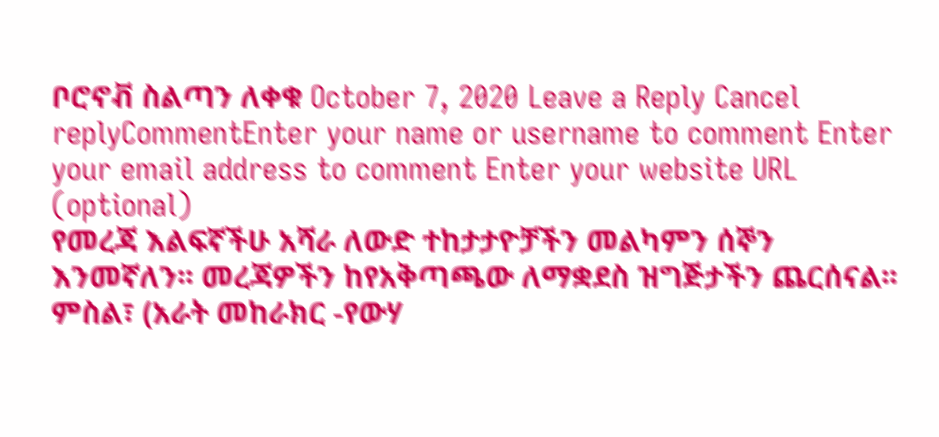ቦሮኖቭ ስልጣን ለቀቁ October 7, 2020 Leave a Reply Cancel replyCommentEnter your name or username to comment Enter your email address to comment Enter your website URL (optional)
የመረጃ እልፍኛችሁ አሻራ ለውድ ተከታታዮቻችን መልካምን ሰኞን እንመኛለን፡፡ መረጃዎችን ከየአቅጣጫው ለማቋደስ ዝግጅታችን ጨርሰናል፡፡ ምስል፣ (አራት መከራክር -የውሃ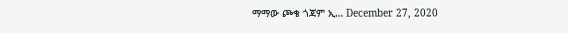ማማው ጮቄ ጎጃም ኢ… December 27, 2020